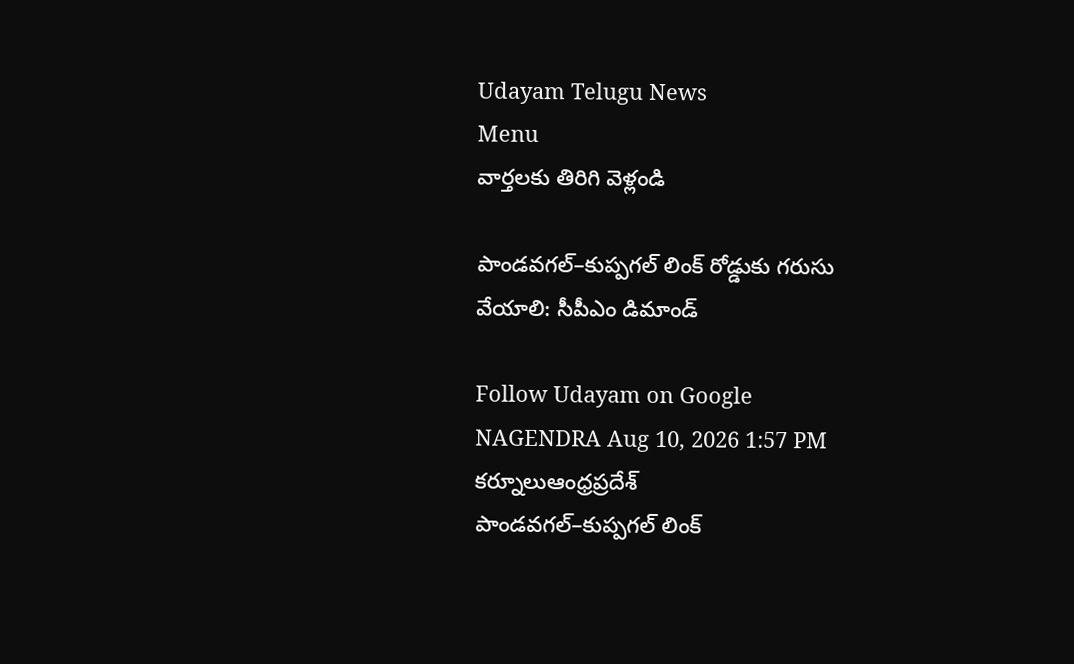Udayam Telugu News
Menu
వార్తలకు తిరిగి వెళ్లండి

పాండవగల్–కుప్పగల్ లింక్ రోడ్డుకు గరుసు వేయాలి: సీపీఎం డిమాండ్

Follow Udayam on Google
NAGENDRA Aug 10, 2026 1:57 PM కర్నూలుఆంధ్రప్రదేశ్
పాండవగల్–కుప్పగల్ లింక్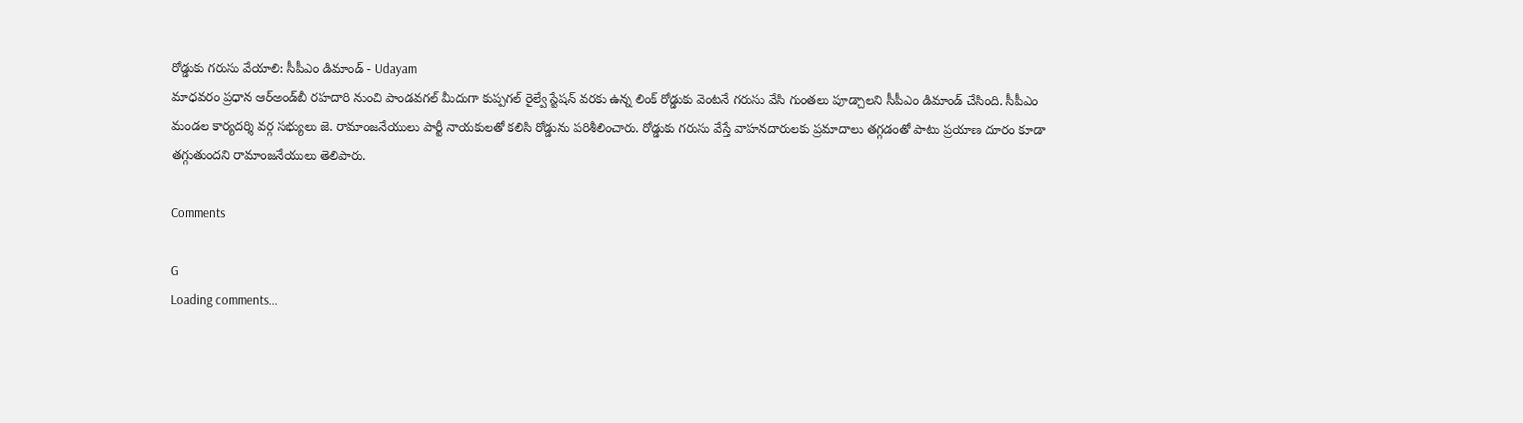రోడ్డుకు గరుసు వేయాలి: సీపీఎం డిమాండ్ - Udayam
మాధవరం ప్రధాన ఆర్‌అండ్‌బీ రహదారి నుంచి పాండవగల్ మీదుగా కుప్పగల్ రైల్వే స్టేషన్ వరకు ఉన్న లింక్ రోడ్డుకు వెంటనే గరుసు వేసి గుంతలు పూడ్చాలని సీపీఎం డిమాండ్ చేసింది. సీపీఎం మండల కార్యదర్శి వర్గ సభ్యులు జె. రామాంజనేయులు పార్టీ నాయకులతో కలిసి రోడ్డును పరిశీలించారు. రోడ్డుకు గరుసు వేస్తే వాహనదారులకు ప్రమాదాలు తగ్గడంతో పాటు ప్రయాణ దూరం కూడా తగ్గుతుందని రామాంజనేయులు తెలిపారు.

Comments

G
Loading comments...